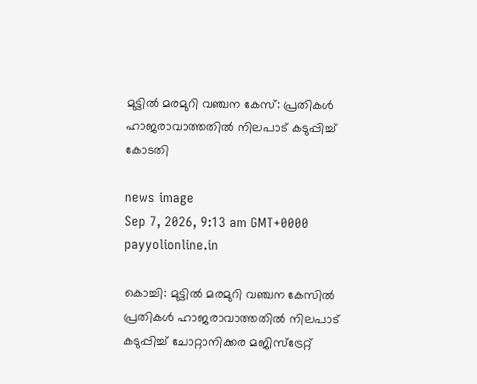മുട്ടിൽ മരമുറി വഞ്ചന കേസ്: പ്രതികൾ ഹാജരാവാത്തതിൽ നിലപാട് കടുപ്പിച്ച് കോടതി

news image
Sep 7, 2026, 9:13 am GMT+0000 payyolionline.in

കൊച്ചി: മുട്ടിൽ മരമുറി വഞ്ചന കേസിൽ പ്രതികൾ ഹാജരാവാത്തതിൽ നിലപാട് കടുപ്പിച്ച് ചോറ്റാനിക്കര മജിസ്‌ട്രേറ്റ്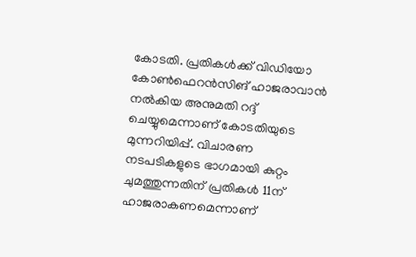കോടതി. പ്രതികൾക്ക് വിഡിയോ കോൺഫെറൻസിങ് ഹാജരാവാൻ നൽകിയ അനുമതി റദ്ദ് ചെയ്യുമെന്നാണ് കോടതിയുടെ മുന്നറിയിപ്പ്. വിചാരണ നടപടികളുടെ ഭാഗമായി കുറ്റം ചുമത്തുന്നതിന് പ്രതികൾ 11ന് ഹാജരാകണമെന്നാണ്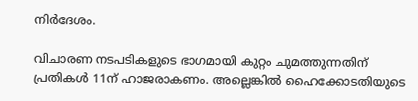നിർദേശം.

വിചാരണ നടപടികളുടെ ഭാഗമായി കുറ്റം ചുമത്തുന്നതിന് പ്രതികൾ 11ന് ഹാജരാകണം. അല്ലെങ്കിൽ ഹൈക്കോടതിയുടെ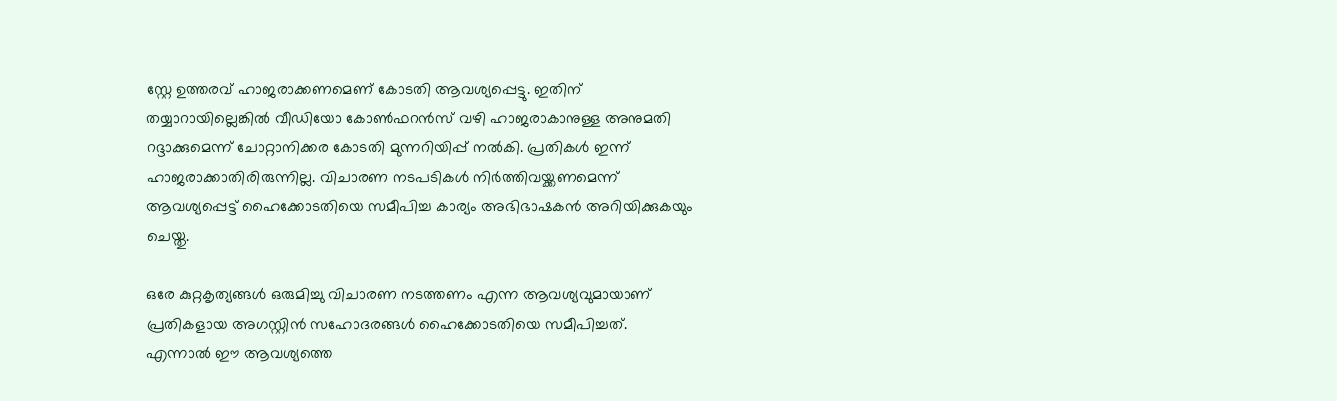സ്റ്റേ ഉത്തരവ് ഹാജരാക്കണമെണ് കോടതി ആവശ്യപ്പെട്ടു. ഇതിന് തയ്യാറായില്ലെങ്കിൽ വീഡിയോ കോൺഫറൻസ് വഴി ഹാജരാകാനുള്ള അനുമതി റദ്ദാക്കുമെന്ന് ചോറ്റാനിക്കര കോടതി മുന്നറിയിപ്പ് നൽകി. പ്രതികൾ ഇന്ന് ഹാജരാക്കാതിരിരുന്നില്ല. വിചാരണ നടപടികൾ നിർത്തിവയ്ക്കണമെന്ന് ആവശ്യപ്പെട്ട് ഹൈക്കോടതിയെ സമീപിച്ച കാര്യം അഭിഭാഷകൻ അറിയിക്കുകയും ചെയ്തു.

ഒരേ കുറ്റകൃത്യങ്ങൾ ഒരുമിച്ചു വിചാരണ നടത്തണം എന്ന ആവശ്യവുമായാണ് പ്രതികളായ അഗസ്റ്റിൻ സഹോദരങ്ങൾ ഹൈക്കോടതിയെ സമീപിച്ചത്. എന്നാൽ ഈ ആവശ്യത്തെ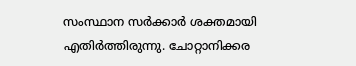സംസ്ഥാന സർക്കാർ ശക്തമായി എതിർത്തിരുന്നു. ചോറ്റാനിക്കര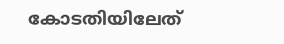കോടതിയിലേത്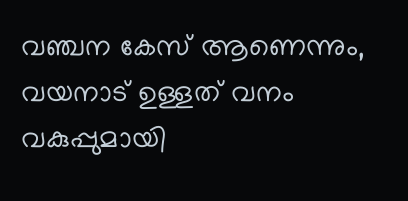വഞ്ചന കേസ് ആണെന്നും, വയനാട് ഉള്ളത് വനം വകുപ്പുമായി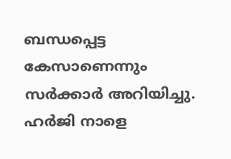ബന്ധപ്പെട്ട കേസാണെന്നും സർക്കാർ അറിയിച്ചു. ഹർജി നാളെ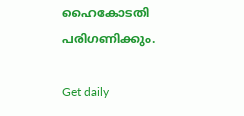ഹൈകോടതി പരിഗണിക്കും.

Get daily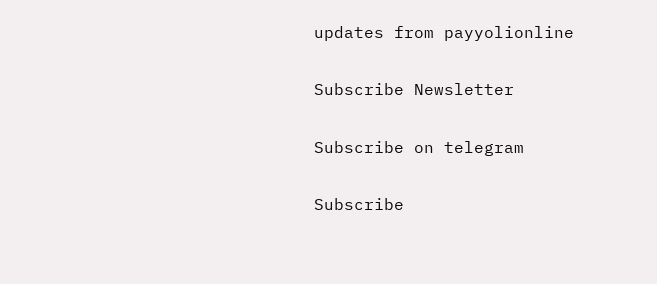updates from payyolionline

Subscribe Newsletter

Subscribe on telegram

Subscribe